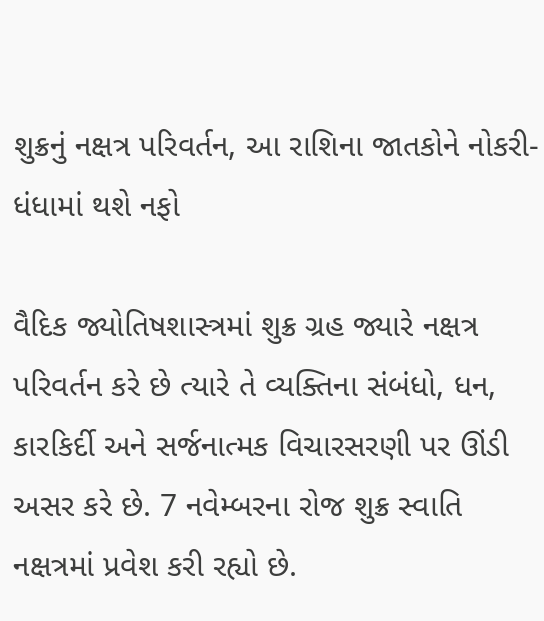શુક્રનું નક્ષત્ર પરિવર્તન, આ રાશિના જાતકોને નોકરી-ધંધામાં થશે નફો

વૈદિક જ્યોતિષશાસ્ત્રમાં શુક્ર ગ્રહ જ્યારે નક્ષત્ર પરિવર્તન કરે છે ત્યારે તે વ્યક્તિના સંબંધો, ધન, કારકિર્દી અને સર્જનાત્મક વિચારસરણી પર ઊંડી અસર કરે છે. 7 નવેમ્બરના રોજ શુક્ર સ્વાતિ નક્ષત્રમાં પ્રવેશ કરી રહ્યો છે.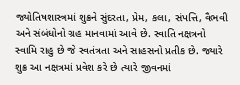જ્યોતિષશાસ્ત્રમાં શુક્રને સુંદરતા, પ્રેમ, કલા, સંપત્તિ, વૈભવી અને સંબંધોનો ગ્રહ માનવામાં આવે છે. સ્વાતિ નક્ષત્રનો સ્વામિ રાહુ છે જે સ્વતંત્રતા અને સાહસનો પ્રતીક છે. જ્યારે શુક્ર આ નક્ષત્રમાં પ્રવેશ કરે છે ત્યારે જીવનમાં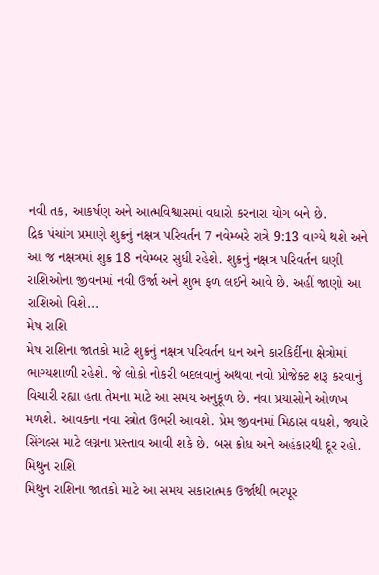નવી તક, આકર્ષણ અને આત્મવિશ્વાસમાં વધારો કરનારા યોગ બને છે.
દ્રિક પંચાંગ પ્રમાણે શુક્રનું નક્ષત્ર પરિવર્તન 7 નવેમ્બરે રાત્રે 9:13 વાગ્યે થશે અને આ જ નક્ષત્રમાં શુક્ર 18 નવેમ્બર સુધી રહેશે. શુક્રનું નક્ષત્ર પરિવર્તન ઘણી રાશિઓના જીવનમાં નવી ઉર્જા અને શુભ ફળ લઈને આવે છે. અહીં જાણો આ રાશિઓ વિશે...
મેષ રાશિ
મેષ રાશિના જાતકો માટે શુક્રનું નક્ષત્ર પરિવર્તન ધન અને કારકિર્દીના ક્ષેત્રોમાં ભાગ્યશાળી રહેશે. જે લોકો નોકરી બદલવાનું અથવા નવો પ્રોજેક્ટ શરૂ કરવાનું વિચારી રહ્યા હતા તેમના માટે આ સમય અનુકૂળ છે. નવા પ્રયાસોને ઓળખ મળશે. આવકના નવા સ્ત્રોત ઉભરી આવશે. પ્રેમ જીવનમાં મિઠાસ વધશે, જ્યારે સિંગલ્સ માટે લગ્નના પ્રસ્તાવ આવી શકે છે. બસ ક્રોધ અને અહંકારથી દૂર રહો.
મિથુન રાશિ
મિથુન રાશિના જાતકો માટે આ સમય સકારાત્મક ઉર્જાથી ભરપૂર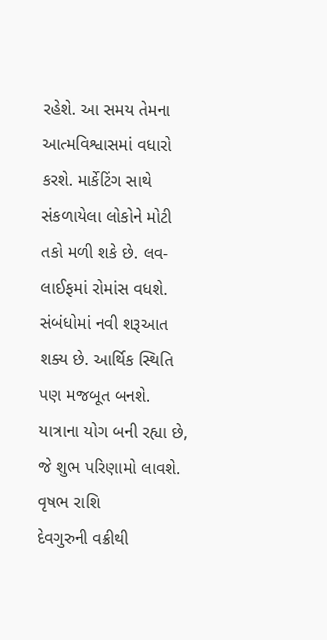રહેશે. આ સમય તેમના આત્મવિશ્વાસમાં વધારો કરશે. માર્કેટિંગ સાથે સંકળાયેલા લોકોને મોટી તકો મળી શકે છે. લવ-લાઈફમાં રોમાંસ વધશે. સંબંધોમાં નવી શરૂઆત શક્ય છે. આર્થિક સ્થિતિ પણ મજબૂત બનશે. યાત્રાના યોગ બની રહ્યા છે, જે શુભ પરિણામો લાવશે.
વૃષભ રાશિ
દેવગુરુની વક્રીથી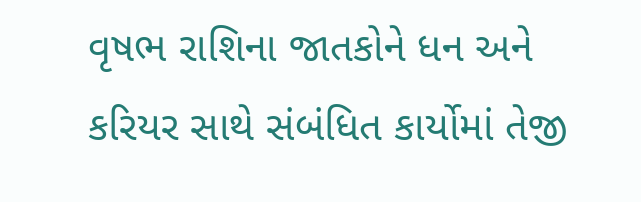વૃષભ રાશિના જાતકોને ધન અને કરિયર સાથે સંબંધિત કાર્યોમાં તેજી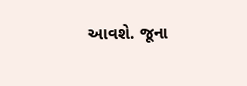આવશે. જૂના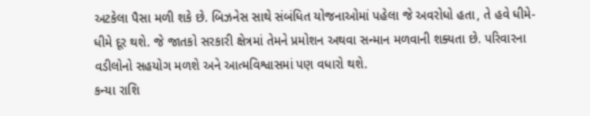અટકેલા પૈસા મળી શકે છે. બિઝનેસ સાથે સંબંધિત યોજનાઓમાં પહેલા જે અવરોધો હતા, તે હવે ધીમે-ધીમે દૂર થશે. જે જાતકો સરકારી ક્ષેત્રમાં તેમને પ્રમોશન અથવા સન્માન મળવાની શક્યતા છે. પરિવારના વડીલોનો સહયોગ મળશે અને આત્મવિશ્વાસમાં પણ વધારો થશે.
કન્યા રાશિ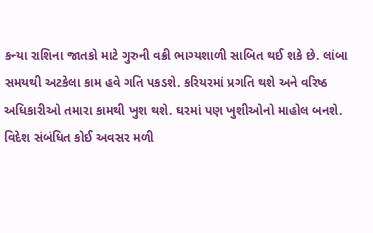કન્યા રાશિના જાતકો માટે ગુરુની વક્રી ભાગ્યશાળી સાબિત થઈ શકે છે. લાંબા સમયથી અટકેલા કામ હવે ગતિ પકડશે. કરિયરમાં પ્રગતિ થશે અને વરિષ્ઠ અધિકારીઓ તમારા કામથી ખુશ થશે. ઘરમાં પણ ખુશીઓનો માહોલ બનશે. વિદેશ સંબંધિત કોઈ અવસર મળી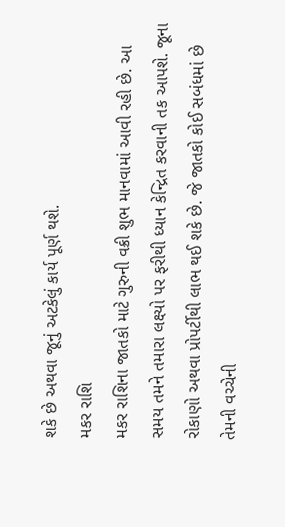શકે છે અથવા જૂનું અટકેલું કાર્ય પૂર્ણ થશે.
મકર રાશિ
મકર રાશિના જાતકો માટે ગુરુની વક્રી શુભ માનવામાં આવી રહી છે. આ સમય તમને તમારા લક્ષ્યો પર ફરીથી ધ્યાન કેન્દ્રિત કરવાની તક આપશે. જૂના રોકાણો અથવા પ્રોપર્ટીથી લાભ થઈ શકે છે. જે જાતકો કોઈ સબંધમાં છે તેમની વચ્ચેની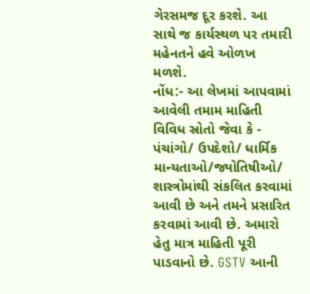ગેરસમજ દૂર કરશે. આ સાથે જ કાર્યસ્થળ પર તમારી મહેનતને હવે ઓળખ મળશે.
નોંધ:- આ લેખમાં આપવામાં આવેલી તમામ માહિતી વિવિધ સ્રોતો જેવા કે - પંચાંગો/ ઉપદેશો/ ધાર્મિક માન્યતાઓ/જ્યોતિષીઓ/ શાસ્ત્રોમાંથી સંકલિત કરવામાં આવી છે અને તમને પ્રસારિત કરવામાં આવી છે. અમારો હેતુ માત્ર માહિતી પૂરી પાડવાનો છે. GSTV આની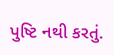પુષ્ટિ નથી કરતું.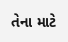તેના માટે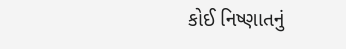કોઈ નિષ્ણાતનું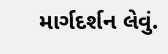માર્ગદર્શન લેવું.